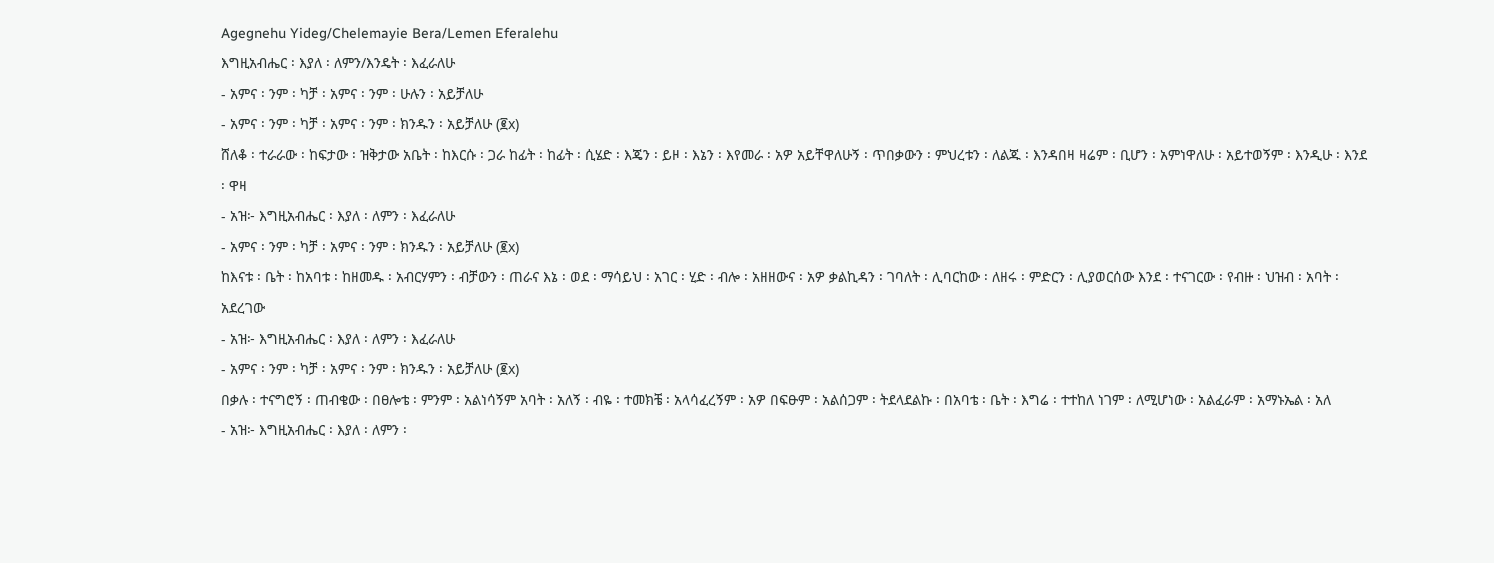Agegnehu Yideg/Chelemayie Bera/Lemen Eferalehu
እግዚአብሔር ፡ እያለ ፡ ለምን/እንዴት ፡ እፈራለሁ
- አምና ፡ ንም ፡ ካቻ ፡ አምና ፡ ንም ፡ ሁሉን ፡ አይቻለሁ
- አምና ፡ ንም ፡ ካቻ ፡ አምና ፡ ንም ፡ ክንዱን ፡ አይቻለሁ (፪x)
ሸለቆ ፡ ተራራው ፡ ከፍታው ፡ ዝቅታው አቤት ፡ ከእርሱ ፡ ጋራ ከፊት ፡ ከፊት ፡ ሲሄድ ፡ እጄን ፡ ይዞ ፡ እኔን ፡ እየመራ ፡ አዎ አይቸዋለሁኝ ፡ ጥበቃውን ፡ ምህረቱን ፡ ለልጁ ፡ እንዳበዛ ዛሬም ፡ ቢሆን ፡ አምነዋለሁ ፡ አይተወኝም ፡ እንዲሁ ፡ እንደ ፡ ዋዛ
- አዝ፦ እግዚአብሔር ፡ እያለ ፡ ለምን ፡ እፈራለሁ
- አምና ፡ ንም ፡ ካቻ ፡ አምና ፡ ንም ፡ ክንዱን ፡ አይቻለሁ (፪x)
ከእናቱ ፡ ቤት ፡ ከአባቱ ፡ ከዘመዱ ፡ አብርሃምን ፡ ብቻውን ፡ ጠራና እኔ ፡ ወደ ፡ ማሳይህ ፡ አገር ፡ ሂድ ፡ ብሎ ፡ አዘዘውና ፡ አዎ ቃልኪዳን ፡ ገባለት ፡ ሊባርከው ፡ ለዘሩ ፡ ምድርን ፡ ሊያወርሰው እንደ ፡ ተናገርው ፡ የብዙ ፡ ህዝብ ፡ አባት ፡ አደረገው
- አዝ፦ እግዚአብሔር ፡ እያለ ፡ ለምን ፡ እፈራለሁ
- አምና ፡ ንም ፡ ካቻ ፡ አምና ፡ ንም ፡ ክንዱን ፡ አይቻለሁ (፪x)
በቃሉ ፡ ተናግሮኝ ፡ ጠብቄው ፡ በፀሎቴ ፡ ምንም ፡ አልነሳኝም አባት ፡ አለኝ ፡ ብዬ ፡ ተመክቼ ፡ አላሳፈረኝም ፡ አዎ በፍፁም ፡ አልሰጋም ፡ ትደላደልኩ ፡ በአባቴ ፡ ቤት ፡ እግሬ ፡ ተተከለ ነገም ፡ ለሚሆነው ፡ አልፈራም ፡ አማኑኤል ፡ አለ
- አዝ፦ እግዚአብሔር ፡ እያለ ፡ ለምን ፡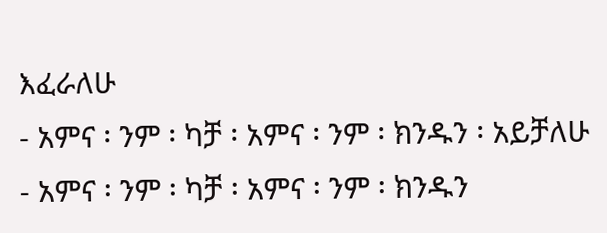እፈራለሁ
- አምና ፡ ንም ፡ ካቻ ፡ አምና ፡ ንም ፡ ክንዱን ፡ አይቻለሁ
- አምና ፡ ንም ፡ ካቻ ፡ አምና ፡ ንም ፡ ክንዱን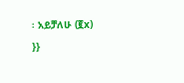፡ አይቻለሁ (፪x)
}}